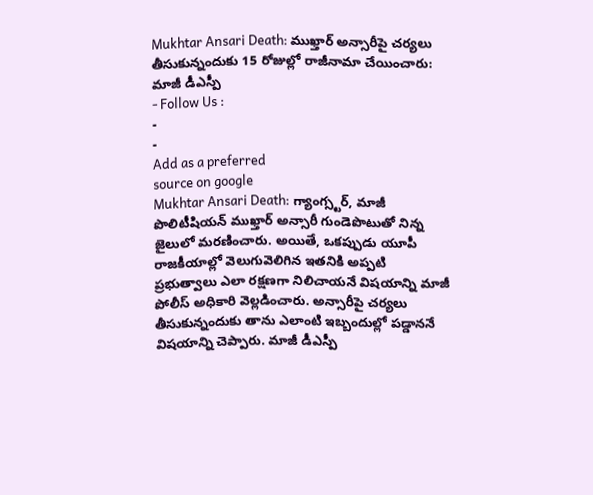Mukhtar Ansari Death: ముఖ్తార్ అన్సారీపై చర్యలు తీసుకున్నందుకు 15 రోజుల్లో రాజీనామా చేయించారు: మాజీ డీఎస్పీ
- Follow Us :
-
-
Add as a preferred
source on google
Mukhtar Ansari Death: గ్యాంగ్స్టర్, మాజీ పొలిటీషియన్ ముఖ్తార్ అన్సారీ గుండెపొటుతో నిన్న జైలులో మరణించారు. అయితే, ఒకప్పుడు యూపీ రాజకీయాల్లో వెలుగువెలిగిన ఇతనికి అప్పటి ప్రభుత్వాలు ఎలా రక్షణగా నిలిచాయనే విషయాన్ని మాజీ పోలీస్ అధికారి వెల్లడించారు. అన్సారీపై చర్యలు తీసుకున్నందుకు తాను ఎలాంటి ఇబ్బందుల్లో పడ్డాననే విషయాన్ని చెప్పారు. మాజీ డీఎస్పీ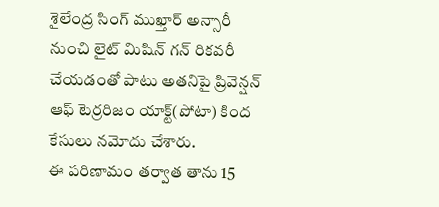శైలేంద్ర సింగ్ ముఖ్తార్ అన్సారీ నుంచి లైట్ మిషిన్ గన్ రికవరీ చేయడంతో పాటు అతనిపై ప్రివెన్షన్ ఆఫ్ టెర్రరిజం యాక్ట్(పోటా) కింద కేసులు నమోదు చేశారు.
ఈ పరిణామం తర్వాత తాను 15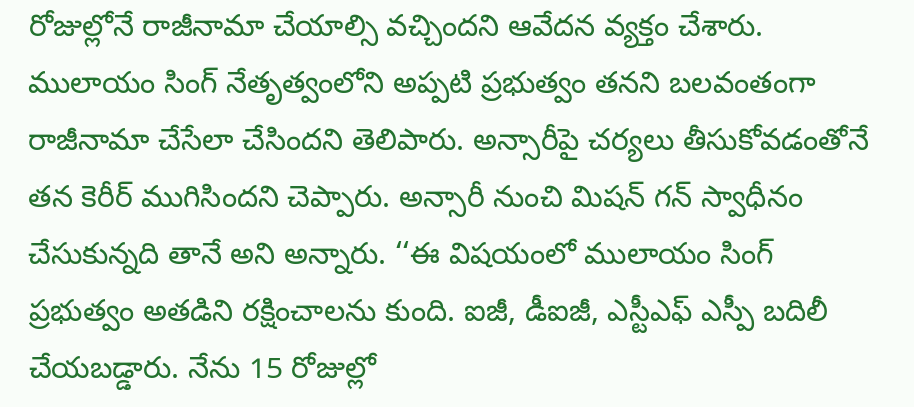రోజుల్లోనే రాజీనామా చేయాల్సి వచ్చిందని ఆవేదన వ్యక్తం చేశారు. ములాయం సింగ్ నేతృత్వంలోని అప్పటి ప్రభుత్వం తనని బలవంతంగా రాజీనామా చేసేలా చేసిందని తెలిపారు. అన్సారీపై చర్యలు తీసుకోవడంతోనే తన కెరీర్ ముగిసిందని చెప్పారు. అన్సారీ నుంచి మిషన్ గన్ స్వాధీనం చేసుకున్నది తానే అని అన్నారు. ‘‘ఈ విషయంలో ములాయం సింగ్ ప్రభుత్వం అతడిని రక్షించాలను కుంది. ఐజీ, డీఐజీ, ఎస్టీఎఫ్ ఎస్పీ బదిలీ చేయబడ్డారు. నేను 15 రోజుల్లో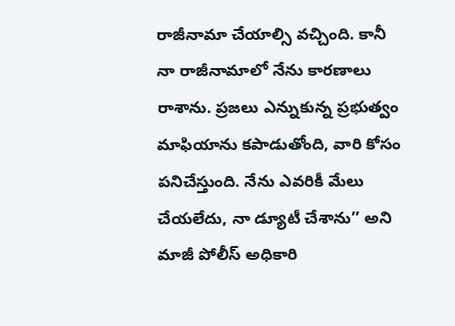రాజీనామా చేయాల్సి వచ్చింది. కానీ నా రాజీనామాలో నేను కారణాలు రాశాను. ప్రజలు ఎన్నుకున్న ప్రభుత్వం మాఫియాను కపాడుతోంది, వారి కోసం పనిచేస్తుంది. నేను ఎవరికీ మేలు చేయలేదు, నా డ్యూటీ చేశాను’’ అని మాజీ పోలీస్ అధికారి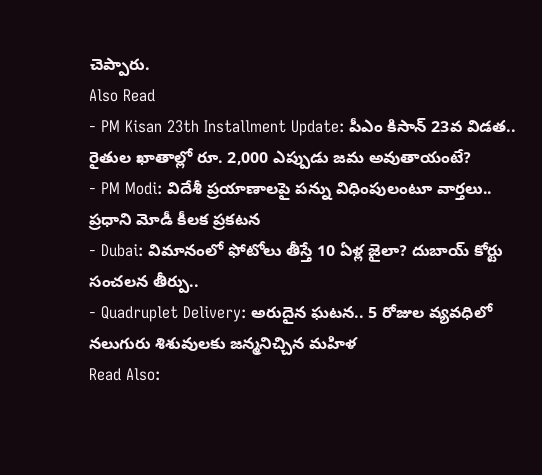చెప్పారు.
Also Read
- PM Kisan 23th Installment Update: పీఎం కిసాన్ 23వ విడత.. రైతుల ఖాతాల్లో రూ. 2,000 ఎప్పుడు జమ అవుతాయంటే?
- PM Modi: విదేశీ ప్రయాణాలపై పన్ను విధింపులంటూ వార్తలు.. ప్రధాని మోడీ కీలక ప్రకటన
- Dubai: విమానంలో ఫోటోలు తీస్తే 10 ఏళ్ల జైలా? దుబాయ్ కోర్టు సంచలన తీర్పు..
- Quadruplet Delivery: అరుదైన ఘటన.. 5 రోజుల వ్యవధిలో నలుగురు శిశువులకు జన్మనిచ్చిన మహిళ
Read Also: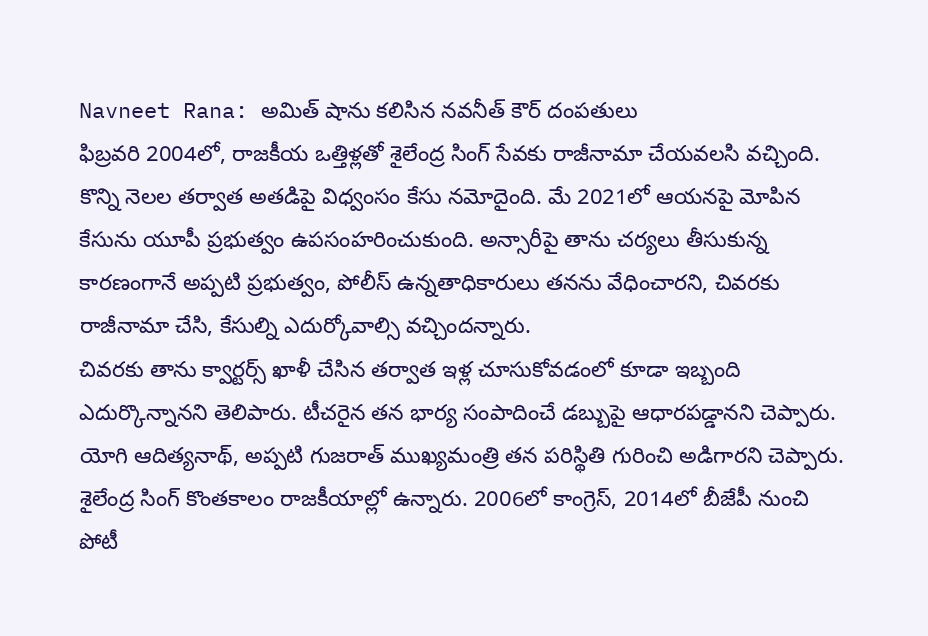Navneet Rana: అమిత్ షాను కలిసిన నవనీత్ కౌర్ దంపతులు
ఫిబ్రవరి 2004లో, రాజకీయ ఒత్తిళ్లతో శైలేంద్ర సింగ్ సేవకు రాజీనామా చేయవలసి వచ్చింది. కొన్ని నెలల తర్వాత అతడిపై విధ్వంసం కేసు నమోదైంది. మే 2021లో ఆయనపై మోపిన కేసును యూపీ ప్రభుత్వం ఉపసంహరించుకుంది. అన్సారీపై తాను చర్యలు తీసుకున్న కారణంగానే అప్పటి ప్రభుత్వం, పోలీస్ ఉన్నతాధికారులు తనను వేధించారని, చివరకు రాజీనామా చేసి, కేసుల్ని ఎదుర్కోవాల్సి వచ్చిందన్నారు.
చివరకు తాను క్వార్టర్స్ ఖాళీ చేసిన తర్వాత ఇళ్ల చూసుకోవడంలో కూడా ఇబ్బంది ఎదుర్కొన్నానని తెలిపారు. టీచరైన తన భార్య సంపాదించే డబ్బుపై ఆధారపడ్డానని చెప్పారు. యోగి ఆదిత్యనాథ్, అప్పటి గుజరాత్ ముఖ్యమంత్రి తన పరిస్థితి గురించి అడిగారని చెప్పారు. శైలేంద్ర సింగ్ కొంతకాలం రాజకీయాల్లో ఉన్నారు. 2006లో కాంగ్రెస్, 2014లో బీజేపీ నుంచి పోటీ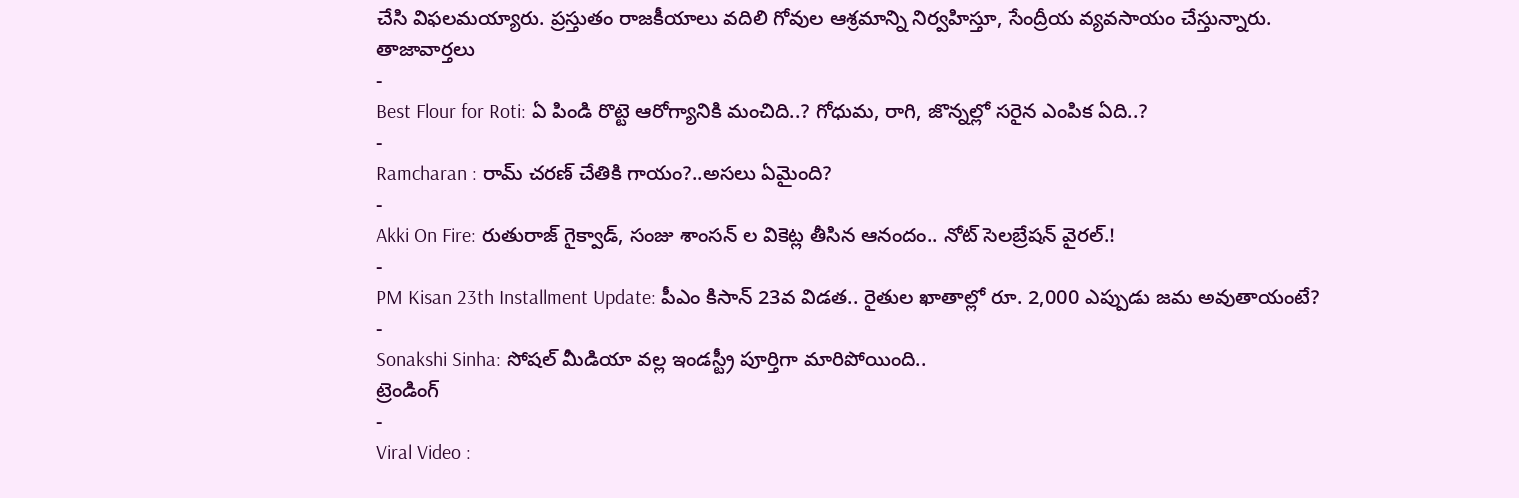చేసి విఫలమయ్యారు. ప్రస్తుతం రాజకీయాలు వదిలి గోవుల ఆశ్రమాన్ని నిర్వహిస్తూ, సేంద్రీయ వ్యవసాయం చేస్తున్నారు.
తాజావార్తలు
-
Best Flour for Roti: ఏ పిండి రొట్టె ఆరోగ్యానికి మంచిది..? గోధుమ, రాగి, జొన్నల్లో సరైన ఎంపిక ఏది..?
-
Ramcharan : రామ్ చరణ్ చేతికి గాయం?..అసలు ఏమైంది?
-
Akki On Fire: రుతురాజ్ గైక్వాడ్, సంజు శాంసన్ ల వికెట్ల తీసిన ఆనందం.. నోట్ సెలబ్రేషన్ వైరల్.!
-
PM Kisan 23th Installment Update: పీఎం కిసాన్ 23వ విడత.. రైతుల ఖాతాల్లో రూ. 2,000 ఎప్పుడు జమ అవుతాయంటే?
-
Sonakshi Sinha: సోషల్ మీడియా వల్ల ఇండస్ట్రీ పూర్తిగా మారిపోయింది..
ట్రెండింగ్
-
Viral Video :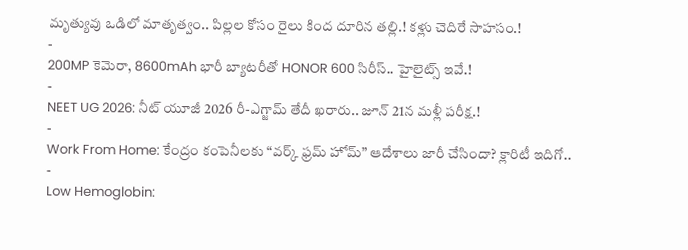మృత్యువు ఒడిలో మాతృత్వం.. పిల్లల కోసం రైలు కింద దూరిన తల్లి.! కళ్లు చెదిరే సాహసం.!
-
200MP కెమెరా, 8600mAh భారీ బ్యాటరీతో HONOR 600 సిరీస్.. హైలైట్స్ ఇవే.!
-
NEET UG 2026: నీట్ యూజీ 2026 రీ-ఎగ్జామ్ తేదీ ఖరారు.. జూన్ 21న మళ్లీ పరీక్ష.!
-
Work From Home: కేంద్రం కంపెనీలకు “వర్క్ ఫ్రమ్ హోమ్” ఆదేశాలు జారీ చేసిందా? క్లారిటీ ఇదిగో..
-
Low Hemoglobin: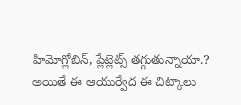హిమోగ్లోబిన్, ప్లేట్లెట్స్ తగ్గుతున్నాయా.? అయితే ఈ ఆయుర్వేద ఈ చిట్కాలు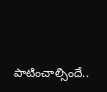పాటించాల్సిందే..